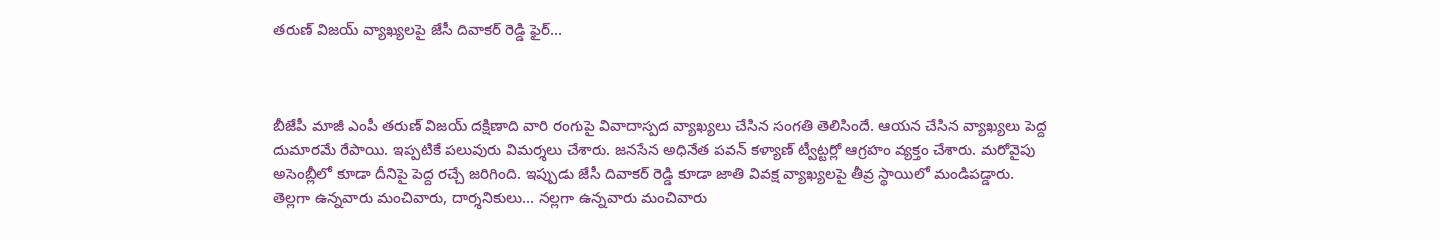తరుణ్ విజయ్ వ్యాఖ్యలపై జేసీ దివాకర్ రెడ్డి ఫైర్...



బీజేపీ మాజీ ఎంపీ తరుణ్ విజయ్ దక్షిణాది వారి రంగుపై వివాదాస్పద వ్యాఖ్యలు చేసిన సంగతి తెలిసిందే. ఆయన చేసిన వ్యాఖ్యలు పెద్ద దుమారమే రేపాయి. ఇప్పటికే పలువురు విమర్శలు చేశారు. జనసేన అధినేత పవన్ కళ్యాణ్ ట్వీట్టర్లో ఆగ్రహం వ్యక్తం చేశారు. మరోవైపు అసెంబ్లీలో కూడా దీనిపై పెద్ద రచ్చే జరిగింది. ఇప్పుడు జేసీ దివాకర్ రెడ్డి కూడా జాతి వివక్ష వ్యాఖ్యలపై తీవ్ర స్థాయిలో మండిపడ్డారు. తెల్లగా ఉన్నవారు మంచివారు, దార్శనికులు... నల్లగా ఉన్నవారు మంచివారు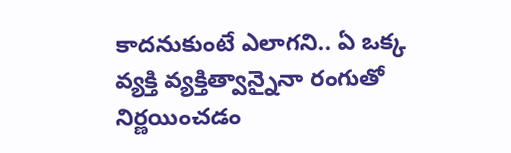కాదనుకుంటే ఎలాగని.. ఏ ఒక్క వ్యక్తి వ్యక్తిత్వాన్నైనా రంగుతో నిర్ణయించడం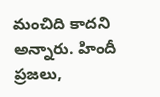మంచిది కాదని అన్నారు. హిందీ ప్రజలు,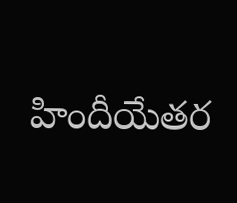హిందీయేతర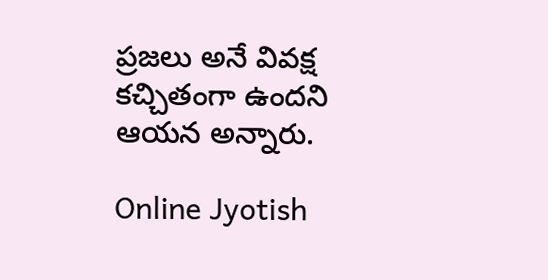ప్రజలు అనే వివక్ష కచ్చితంగా ఉందని ఆయన అన్నారు.

Online Jyotish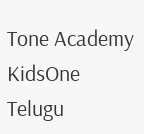Tone Academy
KidsOne Telugu